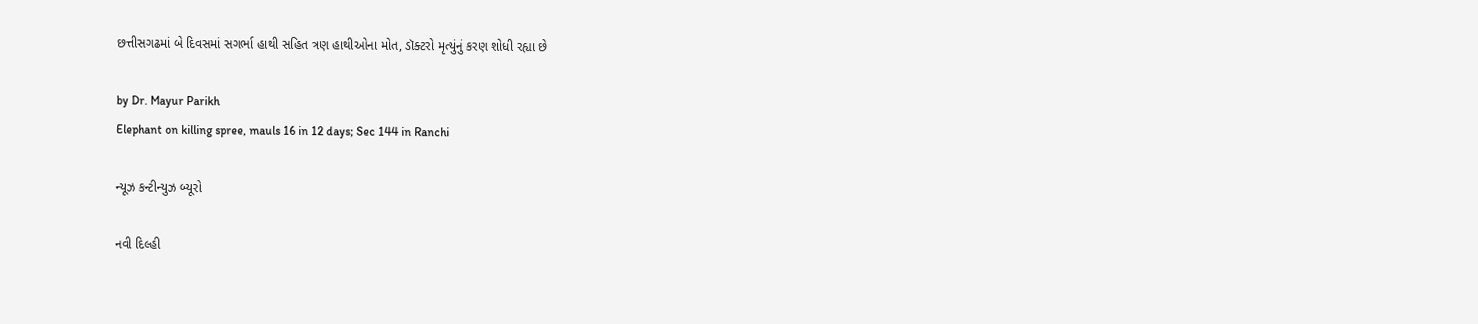છત્તીસગઢમાં બે દિવસમાં સગર્ભા હાથી સહિત ત્રણ હાથીઓના મોત, ડૉક્ટરો મૃત્યુંનું કરણ શોધી રહ્યા છે

by Dr. Mayur Parikh
Elephant on killing spree, mauls 16 in 12 days; Sec 144 in Ranchi

ન્યૂઝ કન્ટીન્યુઝ બ્યૂરો

નવી દિલ્હી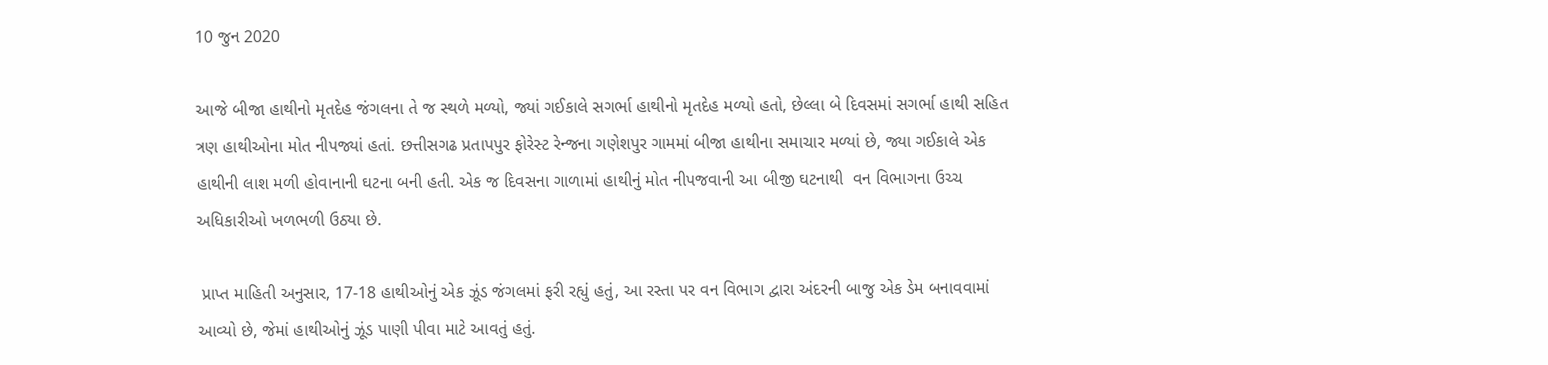10 જુન 2020

આજે બીજા હાથીનો મૃતદેહ જંગલના તે જ સ્થળે મળ્યો, જ્યાં ગઈકાલે સગર્ભા હાથીનો મૃતદેહ મળ્યો હતો, છેલ્લા બે દિવસમાં સગર્ભા હાથી સહિત ત્રણ હાથીઓના મોત નીપજ્યાં હતાં. છત્તીસગઢ પ્રતાપપુર ફોરેસ્ટ રેન્જના ગણેશપુર ગામમાં બીજા હાથીના સમાચાર મળ્યાં છે, જ્યા ગઈકાલે એક હાથીની લાશ મળી હોવાનાની ઘટના બની હતી. એક જ દિવસના ગાળામાં હાથીનું મોત નીપજવાની આ બીજી ઘટનાથી  વન વિભાગના ઉચ્ચ અધિકારીઓ ખળભળી ઉઠ્યા છે.

 પ્રાપ્ત માહિતી અનુસાર, 17-18 હાથીઓનું એક ઝૂંડ જંગલમાં ફરી રહ્યું હતું, આ રસ્તા પર વન વિભાગ દ્વારા અંદરની બાજુ એક ડેમ બનાવવામાં આવ્યો છે, જેમાં હાથીઓનું ઝૂંડ પાણી પીવા માટે આવતું હતું.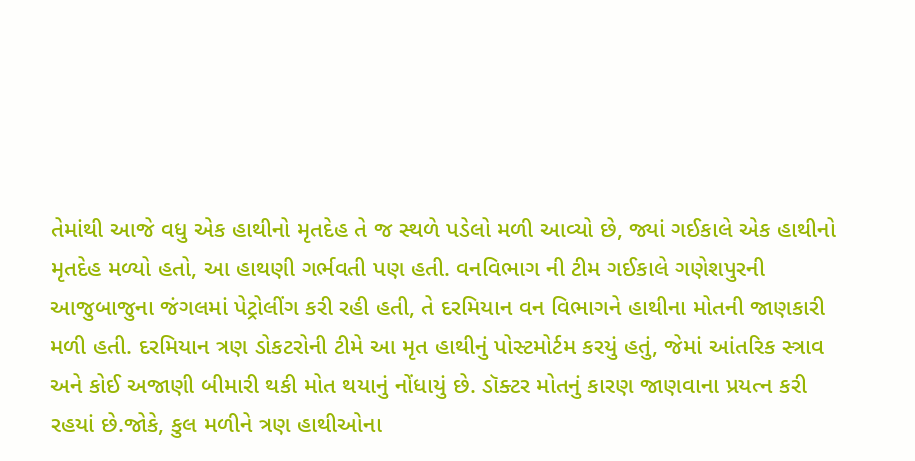તેમાંથી આજે વધુ એક હાથીનો મૃતદેહ તે જ સ્થળે પડેલો મળી આવ્યો છે, જ્યાં ગઈકાલે એક હાથીનો મૃતદેહ મળ્યો હતો, આ હાથણી ગર્ભવતી પણ હતી. વનવિભાગ ની ટીમ ગઈકાલે ગણેશપુરની આજુબાજુના જંગલમાં પેટ્રોલીંગ કરી રહી હતી, તે દરમિયાન વન વિભાગને હાથીના મોતની જાણકારી મળી હતી. દરમિયાન ત્રણ ડોકટરોની ટીમે આ મૃત હાથીનું પોસ્ટમોર્ટમ કરયું હતું, જેમાં આંતરિક સ્ત્રાવ અને કોઈ અજાણી બીમારી થકી મોત થયાનું નોંધાયું છે. ડૉક્ટર મોતનું કારણ જાણવાના પ્રયત્ન કરી રહયાં છે.જોકે, કુલ મળીને ત્રણ હાથીઓના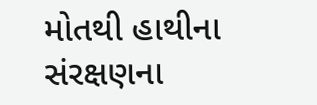મોતથી હાથીના સંરક્ષણના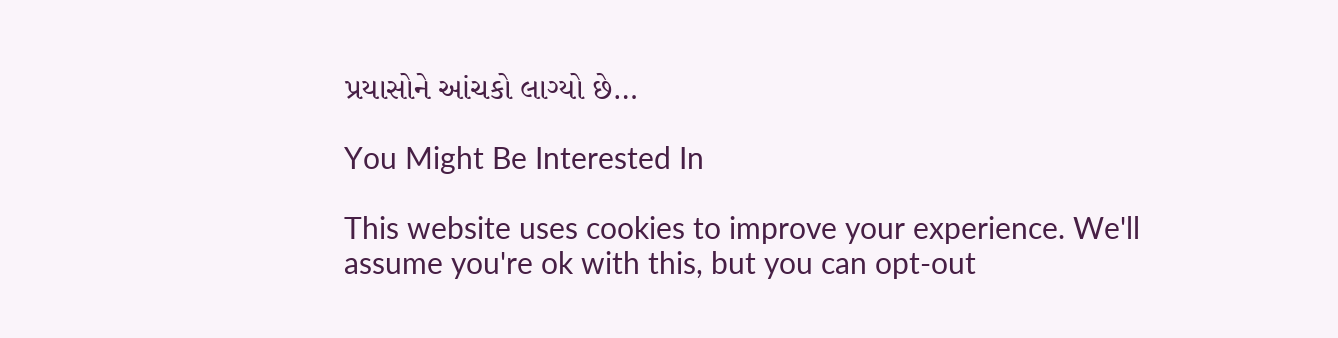પ્રયાસોને આંચકો લાગ્યો છે…

You Might Be Interested In

This website uses cookies to improve your experience. We'll assume you're ok with this, but you can opt-out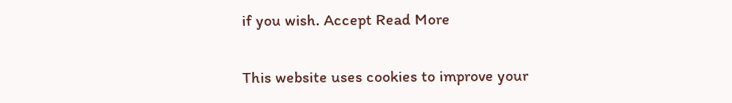if you wish. Accept Read More

This website uses cookies to improve your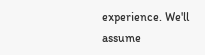experience. We'll assume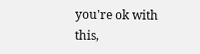you're ok with this,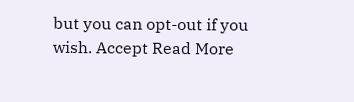but you can opt-out if you wish. Accept Read More